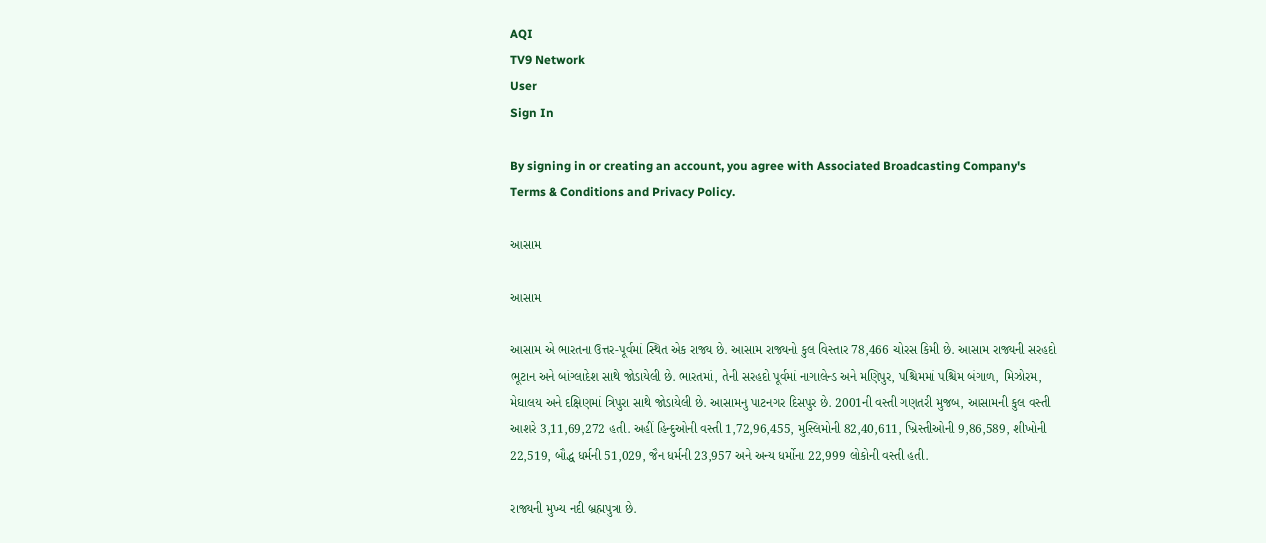AQI
TV9 Network
User
Sign In

By signing in or creating an account, you agree with Associated Broadcasting Company's Terms & Conditions and Privacy Policy.

આસામ

આસામ

આસામ એ ભારતના ઉત્તર-પૂર્વમાં સ્થિત એક રાજ્ય છે. આસામ રાજ્યનો કુલ વિસ્તાર 78,466 ચોરસ કિમી છે. આસામ રાજ્યની સરહદો ભૂટાન અને બાંગ્લાદેશ સાથે જોડાયેલી છે. ભારતમાં, તેની સરહદો પૂર્વમાં નાગાલેન્ડ અને મણિપુર, પશ્ચિમમાં પશ્ચિમ બંગાળ, મિઝોરમ, મેઘાલય અને દક્ષિણમાં ત્રિપુરા સાથે જોડાયેલી છે. આસામનુ પાટનગર દિસપુર છે. 2001ની વસ્તી ગણતરી મુજબ, આસામની કુલ વસ્તી આશરે 3,11,69,272 હતી. અહીં હિન્દુઓની વસ્તી 1,72,96,455, મુસ્લિમોની 82,40,611, ખ્રિસ્તીઓની 9,86,589, શીખોની 22,519, બૌદ્ધ ધર્મની 51,029, જૈન ધર્મની 23,957 અને અન્ય ધર્મોના 22,999 લોકોની વસ્તી હતી.

રાજ્યની મુખ્ય નદી બ્રહ્મપુત્રા છે.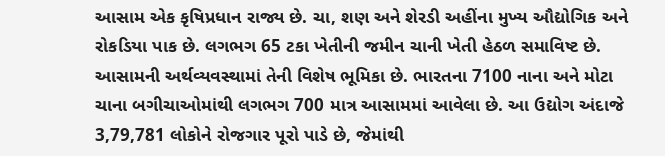આસામ એક કૃષિપ્રધાન રાજ્ય છે. ચા, શણ અને શેરડી અહીંના મુખ્ય ઔદ્યોગિક અને રોકડિયા પાક છે. લગભગ 65 ટકા ખેતીની જમીન ચાની ખેતી હેઠળ સમાવિષ્ટ છે. આસામની અર્થવ્યવસ્થામાં તેની વિશેષ ભૂમિકા છે. ભારતના 7100 નાના અને મોટા ચાના બગીચાઓમાંથી લગભગ 700 માત્ર આસામમાં આવેલા છે. આ ઉદ્યોગ અંદાજે 3,79,781 લોકોને રોજગાર પૂરો પાડે છે, જેમાંથી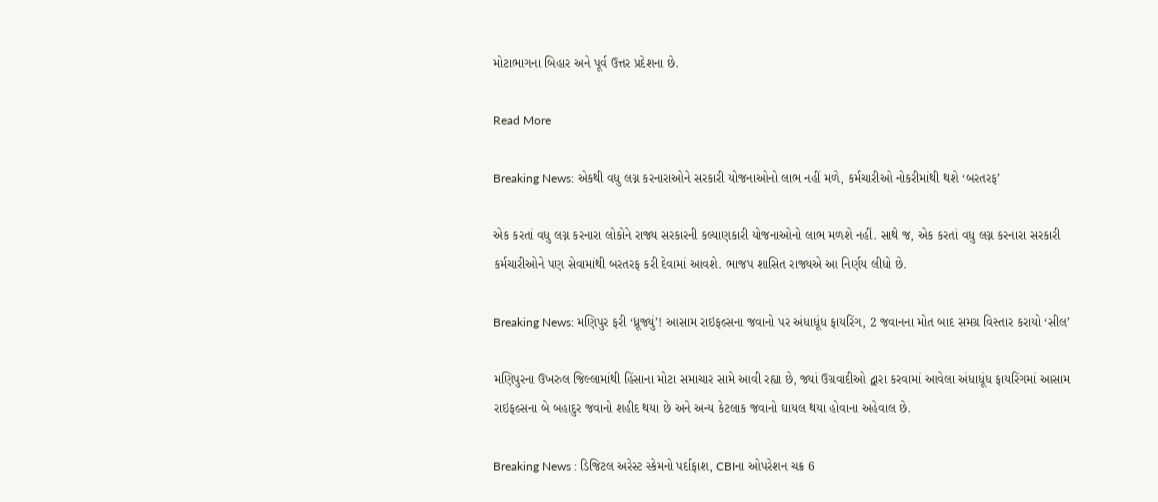મોટાભાગના બિહાર અને પૂર્વ ઉત્તર પ્રદેશના છે.

Read More

Breaking News: એકથી વધુ લગ્ન કરનારાઓને સરકારી યોજનાઓનો લાભ નહીં મળે, કર્મચારીઓ નોકરીમાંથી થશે ‘બરતરફ’

એક કરતાં વધુ લગ્ન કરનારા લોકોને રાજ્ય સરકારની કલ્યાણકારી યોજનાઓનો લાભ મળશે નહીં. સાથે જ, એક કરતાં વધુ લગ્ન કરનારા સરકારી કર્મચારીઓને પણ સેવામાંથી બરતરફ કરી દેવામાં આવશે. ભાજપ શાસિત રાજ્યએ આ નિર્ણય લીધો છે.

Breaking News: મણિપુર ફરી ‘ધ્રૂજ્યું’! આસામ રાઇફલ્સના જવાનો પર અંધાધૂંધ ફાયરિંગ, 2 જવાનના મોત બાદ સમગ્ર વિસ્તાર કરાયો ‘સીલ’

મણિપુરના ઉખરુલ જિલ્લામાંથી હિંસાના મોટા સમાચાર સામે આવી રહ્યા છે, જ્યાં ઉગ્રવાદીઓ દ્વારા કરવામાં આવેલા અંધાધૂંધ ફાયરિંગમાં આસામ રાઇફલ્સના બે બહાદુર જવાનો શહીદ થયા છે અને અન્ય કેટલાક જવાનો ઘાયલ થયા હોવાના અહેવાલ છે.

Breaking News : ડિજિટલ અરેસ્ટ સ્કેમનો પર્દાફાશ, CBIના ઓપરેશન ચક્ર 6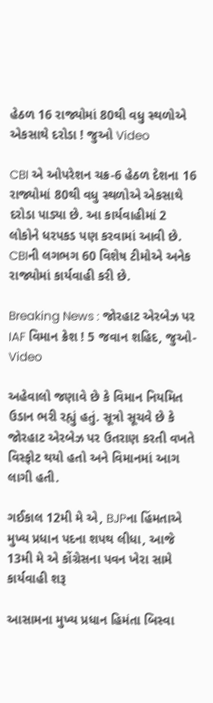હેઠળ 16 રાજ્યોમાં 80થી વધુ સ્થળોએ એકસાથે દરોડા ! જુઓ Video

CBI એ ઓપરેશન ચક્ર-6 હેઠળ દેશના 16 રાજ્યોમાં 80થી વધુ સ્થળોએ એકસાથે દરોડા પાડ્યા છે. આ કાર્યવાહીમાં 2 લોકોને ધરપકડ પણ કરવામાં આવી છે. CBIની લગભગ 60 વિશેષ ટીમોએ અનેક રાજ્યોમાં કાર્યવાહી કરી છે.

Breaking News : જોરહાટ એરબેઝ પર IAF વિમાન ક્રેશ ! 5 જવાન શહિદ, જુઓ-Video

અહેવાલો જણાવે છે કે વિમાન નિયમિત ઉડાન ભરી રહ્યું હતું. સૂત્રો સૂચવે છે કે જોરહાટ એરબેઝ પર ઉતરાણ કરતી વખતે વિસ્ફોટ થયો હતો અને વિમાનમાં આગ લાગી હતી.

ગઈકાલ 12મી મે એ, BJPના હિંમતાએ મુખ્ય પ્રધાન પદના શપથ લીધા, આજે 13મી મે એ કોંગ્રેસના પવન ખેરા સામે કાર્યવાહી શરૂ

આસામના મુખ્ય પ્રધાન હિમંતા બિસ્વા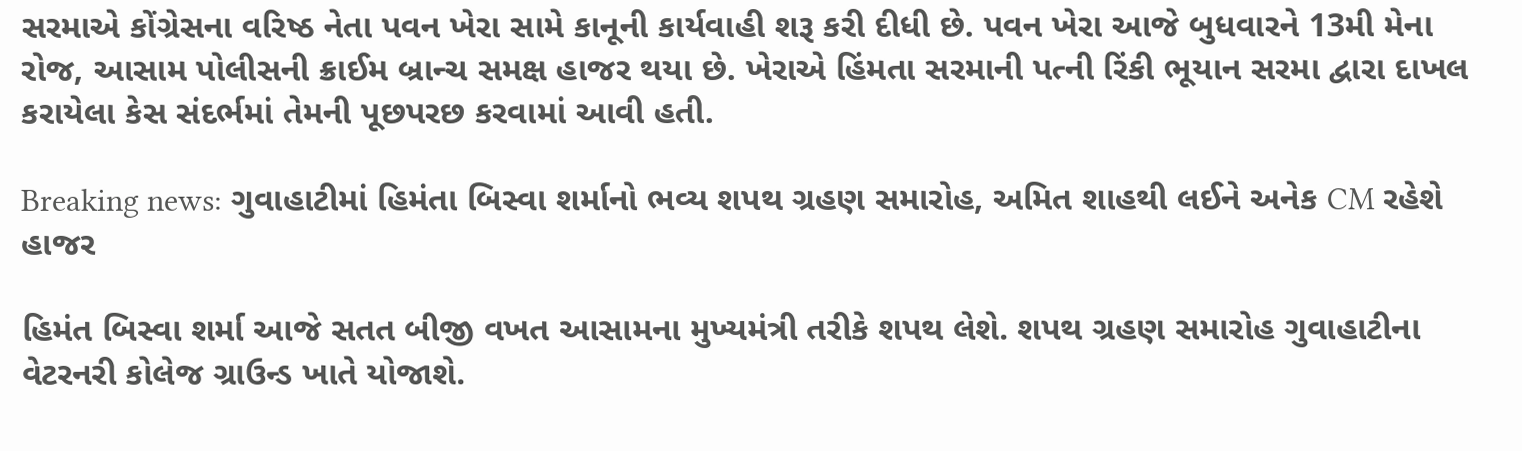સરમાએ કોંગ્રેસના વરિષ્ઠ નેતા પવન ખેરા સામે કાનૂની કાર્યવાહી શરૂ કરી દીધી છે. પવન ખેરા આજે બુધવારને 13મી મેના રોજ, આસામ પોલીસની ક્રાઈમ બ્રાન્ચ સમક્ષ હાજર થયા છે. ખેરાએ હિંમતા સરમાની પત્ની રિંકી ભૂયાન સરમા દ્વારા દાખલ કરાયેલા કેસ સંદર્ભમાં તેમની પૂછપરછ કરવામાં આવી હતી.

Breaking news: ગુવાહાટીમાં હિમંતા બિસ્વા શર્માનો ભવ્ય શપથ ગ્રહણ સમારોહ, અમિત શાહથી લઈને અનેક CM રહેશે હાજર

હિમંત બિસ્વા શર્મા આજે સતત બીજી વખત આસામના મુખ્યમંત્રી તરીકે શપથ લેશે. શપથ ગ્રહણ સમારોહ ગુવાહાટીના વેટરનરી કોલેજ ગ્રાઉન્ડ ખાતે યોજાશે.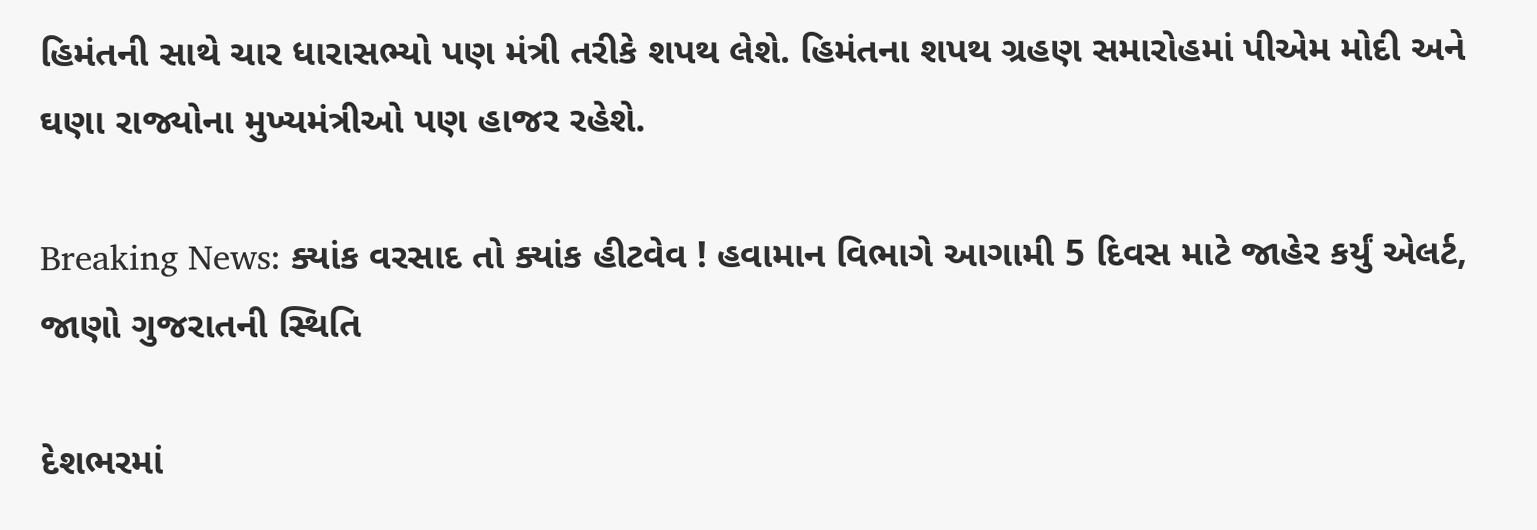હિમંતની સાથે ચાર ધારાસભ્યો પણ મંત્રી તરીકે શપથ લેશે. હિમંતના શપથ ગ્રહણ સમારોહમાં પીએમ મોદી અને ઘણા રાજ્યોના મુખ્યમંત્રીઓ પણ હાજર રહેશે.

Breaking News: ક્યાંક વરસાદ તો ક્યાંક હીટવેવ ! હવામાન વિભાગે આગામી 5 દિવસ માટે જાહેર કર્યું એલર્ટ, જાણો ગુજરાતની સ્થિતિ

દેશભરમાં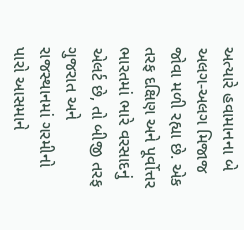અત્યારે હવામાનના બે અલગ-અલગ મિજાજ જોવા મળી રહ્યા છે. એક તરફ દક્ષિણ અને પૂર્વોત્તર ભારતમાં ભારે વરસાદનું એલર્ટ છે, તો બીજી તરફ ગુજરાત અને રાજસ્થાનમાં ગરમીનો પારો આસમાને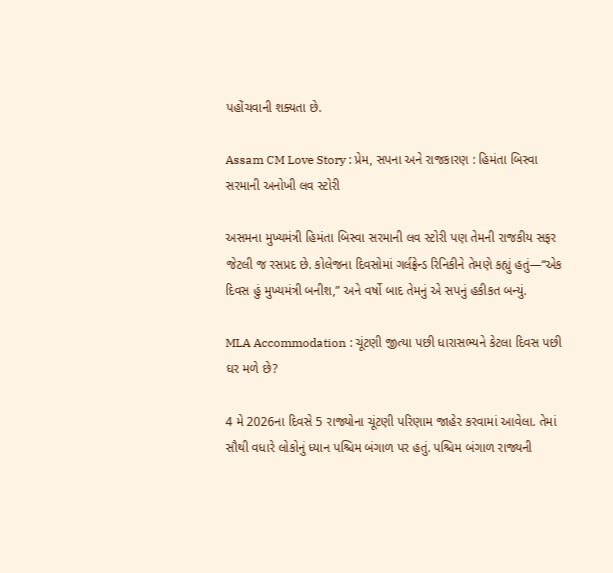પહોંચવાની શક્યતા છે.

Assam CM Love Story : પ્રેમ, સપના અને રાજકારણ : હિમંતા બિસ્વા સરમાની અનોખી લવ સ્ટોરી

અસમના મુખ્યમંત્રી હિમંતા બિસ્વા સરમાની લવ સ્ટોરી પણ તેમની રાજકીય સફર જેટલી જ રસપ્રદ છે. કોલેજના દિવસોમાં ગર્લફ્રેન્ડ રિનિકીને તેમણે કહ્યું હતું—“એક દિવસ હું મુખ્યમંત્રી બનીશ,” અને વર્ષો બાદ તેમનું એ સપનું હકીકત બન્યું.

MLA Accommodation : ચૂંટણી જીત્યા પછી ધારાસભ્યને કેટલા દિવસ પછી ઘર મળે છે?

4 મે 2026ના દિવસે 5 રાજ્યોના ચૂંટણી પરિણામ જાહેર કરવામાં આવેલા. તેમાં સૌથી વધારે લોકોનું ધ્યાન પશ્ચિમ બંગાળ પર હતું. પશ્ચિમ બંગાળ રાજ્યની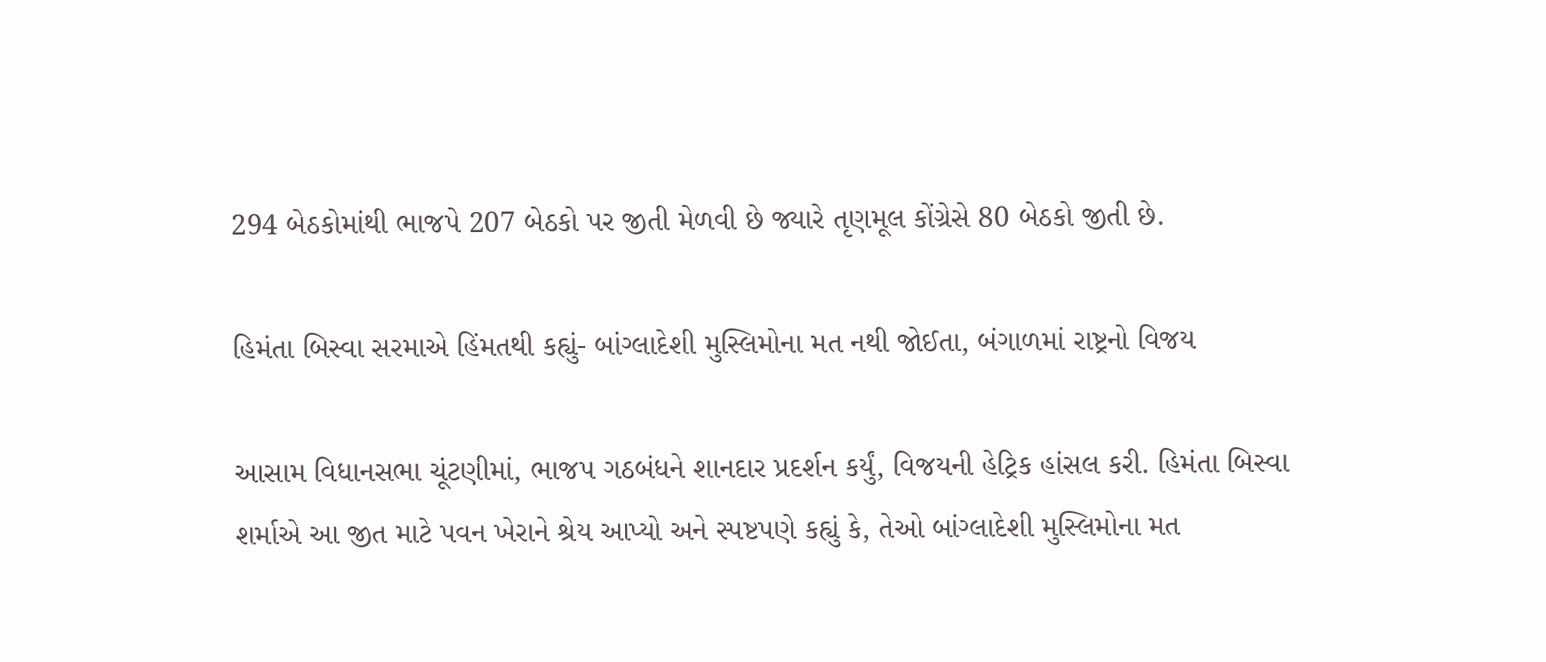294 બેઠકોમાંથી ભાજપે 207 બેઠકો પર જીતી મેળવી છે જ્યારે તૃણમૂલ કોંગ્રેસે 80 બેઠકો જીતી છે.

હિમંતા બિસ્વા સરમાએ હિંમતથી કહ્યું- બાંગ્લાદેશી મુસ્લિમોના મત નથી જોઈતા, બંગાળમાં રાષ્ટ્રનો વિજય

આસામ વિધાનસભા ચૂંટણીમાં, ભાજપ ગઠબંધને શાનદાર પ્રદર્શન કર્યું, વિજયની હેટ્રિક હાંસલ કરી. હિમંતા બિસ્વા શર્માએ આ જીત માટે પવન ખેરાને શ્રેય આપ્યો અને સ્પષ્ટપણે કહ્યું કે, તેઓ બાંગ્લાદેશી મુસ્લિમોના મત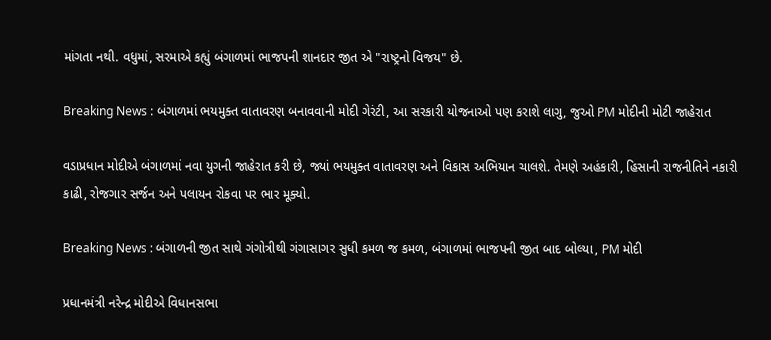માંગતા નથી. વધુમાં, સરમાએ કહ્યું બંગાળમાં ભાજપની શાનદાર જીત એ "રાષ્ટ્રનો વિજય" છે.

Breaking News : બંગાળમાં ભયમુક્ત વાતાવરણ બનાવવાની મોદી ગેરંટી, આ સરકારી યોજનાઓ પણ કરાશે લાગુ, જુઓ PM મોદીની મોટી જાહેરાત

વડાપ્રધાન મોદીએ બંગાળમાં નવા યુગની જાહેરાત કરી છે, જ્યાં ભયમુક્ત વાતાવરણ અને વિકાસ અભિયાન ચાલશે. તેમણે અહંકારી, હિસાની રાજનીતિને નકારી કાઢી, રોજગાર સર્જન અને પલાયન રોકવા પર ભાર મૂક્યો.

Breaking News : બંગાળની જીત સાથે ગંગોત્રીથી ગંગાસાગર સુધી કમળ જ કમળ, બંગાળમાં ભાજપની જીત બાદ બોલ્યા, PM મોદી

પ્રધાનમંત્રી નરેન્દ્ર મોદીએ વિધાનસભા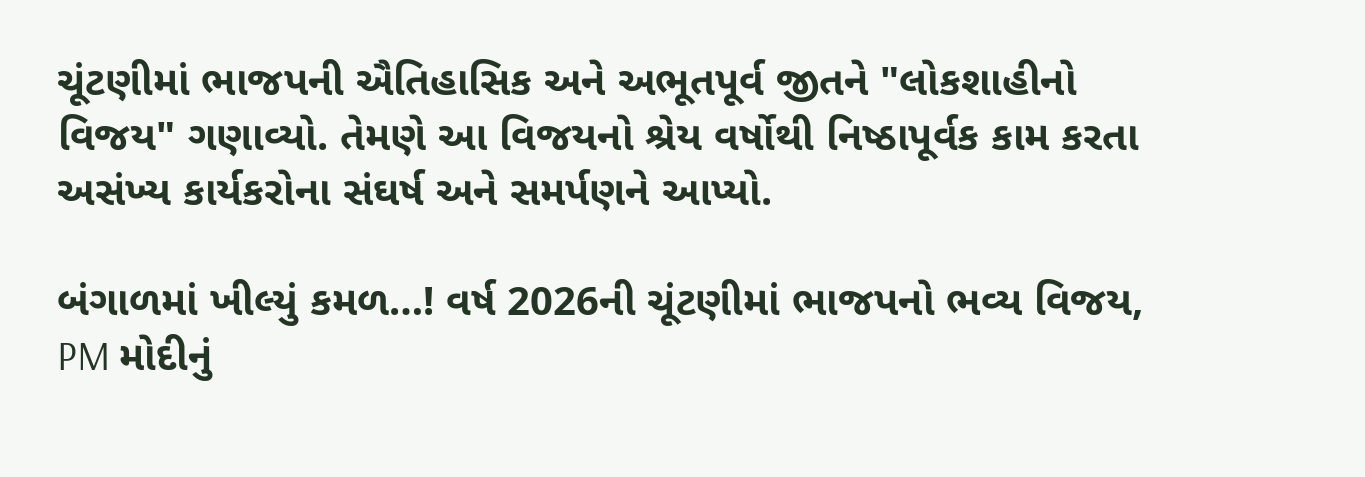ચૂંટણીમાં ભાજપની ઐતિહાસિક અને અભૂતપૂર્વ જીતને "લોકશાહીનો વિજય" ગણાવ્યો. તેમણે આ વિજયનો શ્રેય વર્ષોથી નિષ્ઠાપૂર્વક કામ કરતા અસંખ્ય કાર્યકરોના સંઘર્ષ અને સમર્પણને આપ્યો.

બંગાળમાં ખીલ્યું કમળ…! વર્ષ 2026ની ચૂંટણીમાં ભાજપનો ભવ્ય વિજય, PM મોદીનું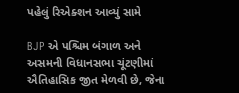પહેલું રિએક્શન આવ્યું સામે

BJP એ પશ્ચિમ બંગાળ અને અસમની વિધાનસભા ચૂંટણીમાં ઐતિહાસિક જીત મેળવી છે, જેના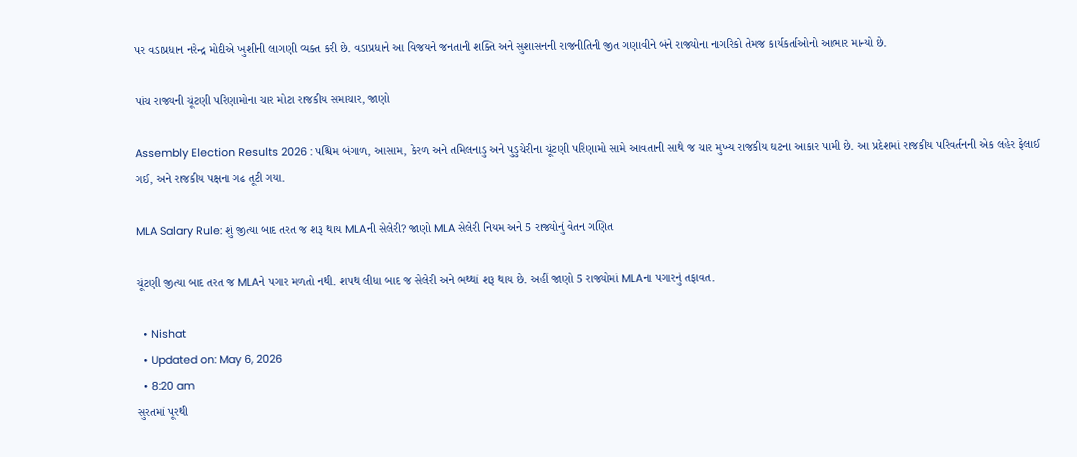પર વડાપ્રધાન નરેન્દ્ર મોદીએ ખુશીની લાગણી વ્યક્ત કરી છે. વડાપ્રધાને આ વિજયને જનતાની શક્તિ અને સુશાસનની રાજનીતિની જીત ગણાવીને બંને રાજ્યોના નાગરિકો તેમજ કાર્યકર્તાઓનો આભાર માન્યો છે.

પાંચ રાજ્યની ચૂંટણી પરિણામોના ચાર મોટા રાજકીય સમાચાર, જાણો

Assembly Election Results 2026 : પશ્ચિમ બંગાળ, આસામ, કેરળ અને તમિલનાડુ અને પુડુચેરીના ચૂંટણી પરિણામો સામે આવતાની સાથે જ ચાર મુખ્ય રાજકીય ઘટના આકાર પામી છે. આ પ્રદેશમાં રાજકીય પરિવર્તનની એક લહેર ફેલાઈ ગઈ, અને રાજકીય પક્ષના ગઢ તૂટી ગયા.

MLA Salary Rule: શું જીત્યા બાદ તરત જ શરૂ થાય MLAની સેલેરી? જાણો MLA સેલેરી નિયમ અને 5 રાજ્યોનું વેતન ગણિત

ચૂંટણી જીત્યા બાદ તરત જ MLAને પગાર મળતો નથી. શપથ લીધા બાદ જ સેલેરી અને ભથ્થાં શરૂ થાય છે. અહીં જાણો 5 રાજ્યોમાં MLAના પગારનું તફાવત.

  • Nishat
  • Updated on: May 6, 2026
  • 8:20 am
સુરતમાં પૂરથી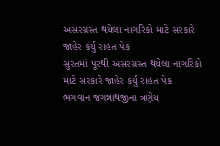અસરગ્રસ્ત થયેલા નાગરિકો માટે સરકારે જાહેર કર્યુ રાહત પેક
સુરતમાં પૂરથી અસરગ્રસ્ત થયેલા નાગરિકો માટે સરકારે જાહેર કર્યુ રાહત પેક
ભગવાન જગન્નાથજીના ત્રણેય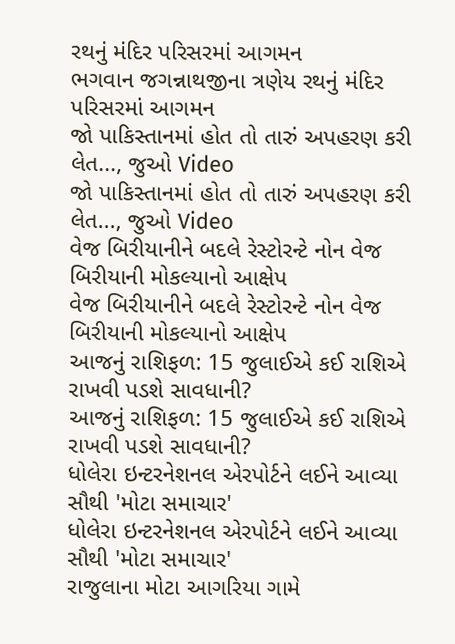રથનું મંદિર પરિસરમાં આગમન
ભગવાન જગન્નાથજીના ત્રણેય રથનું મંદિર પરિસરમાં આગમન
જો પાકિસ્તાનમાં હોત તો તારું અપહરણ કરી લેત..., જુઓ Video
જો પાકિસ્તાનમાં હોત તો તારું અપહરણ કરી લેત..., જુઓ Video
વેજ બિરીયાનીને બદલે રેસ્ટોરન્ટે નોન વેજ બિરીયાની મોકલ્યાનો આક્ષેપ
વેજ બિરીયાનીને બદલે રેસ્ટોરન્ટે નોન વેજ બિરીયાની મોકલ્યાનો આક્ષેપ
આજનું રાશિફળ: 15 જુલાઈએ કઈ રાશિએ રાખવી પડશે સાવધાની?
આજનું રાશિફળ: 15 જુલાઈએ કઈ રાશિએ રાખવી પડશે સાવધાની?
ધોલેરા ઇન્ટરનેશનલ એરપોર્ટને લઈને આવ્યા સૌથી 'મોટા સમાચાર'
ધોલેરા ઇન્ટરનેશનલ એરપોર્ટને લઈને આવ્યા સૌથી 'મોટા સમાચાર'
રાજુલાના મોટા આગરિયા ગામે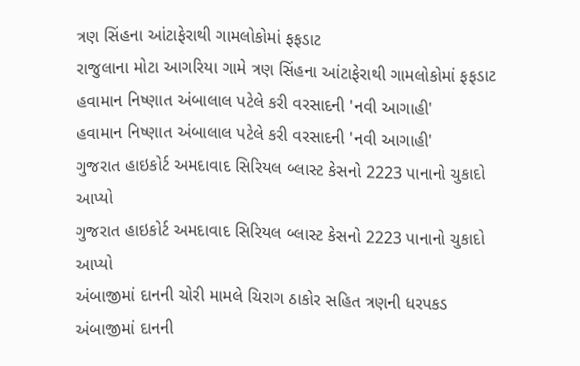ત્રણ સિંહના આંટાફેરાથી ગામલોકોમાં ફફડાટ
રાજુલાના મોટા આગરિયા ગામે ત્રણ સિંહના આંટાફેરાથી ગામલોકોમાં ફફડાટ
હવામાન નિષ્ણાત અંબાલાલ પટેલે કરી વરસાદની 'નવી આગાહી'
હવામાન નિષ્ણાત અંબાલાલ પટેલે કરી વરસાદની 'નવી આગાહી'
ગુજરાત હાઇકોર્ટ અમદાવાદ સિરિયલ બ્લાસ્ટ કેસનો 2223 પાનાનો ચુકાદો આપ્યો
ગુજરાત હાઇકોર્ટ અમદાવાદ સિરિયલ બ્લાસ્ટ કેસનો 2223 પાનાનો ચુકાદો આપ્યો
અંબાજીમાં દાનની ચોરી મામલે ચિરાગ ઠાકોર સહિત ત્રણની ધરપકડ
અંબાજીમાં દાનની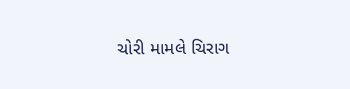ચોરી મામલે ચિરાગ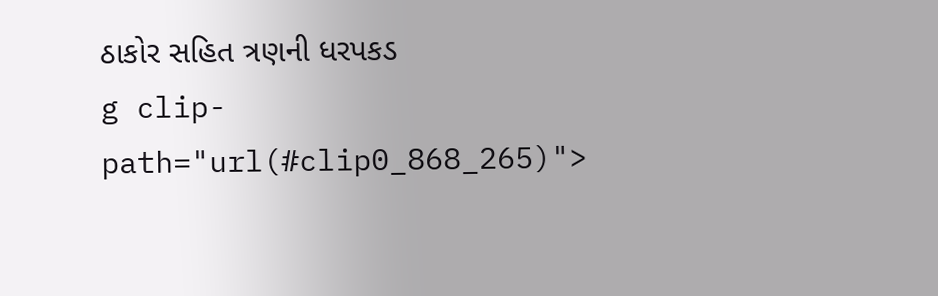ઠાકોર સહિત ત્રણની ધરપકડ
g clip-path="url(#clip0_868_265)">